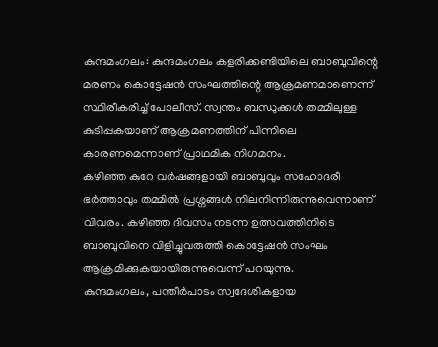കുന്ദമംഗലം: കുന്ദമംഗലം കളരിക്കണ്ടിയിലെ ബാബുവിന്റെ മരണം കൊട്ടേഷൻ സംഘത്തിന്റെ ആക്രമണമാണെന്ന് സ്ഥിരീകരിച്ച് പോലീസ്. സ്വന്തം ബന്ധുക്കൾ തമ്മിലുള്ള കുടിപ്പകയാണ് ആക്രമണത്തിന് പിന്നിലെ കാരണമെന്നാണ് പ്രാഥമിക നിഗമനം.
കഴിഞ്ഞ കുറേ വർഷങ്ങളായി ബാബുവും സഹോദരീ ഭർത്താവും തമ്മിൽ പ്രശ്നങ്ങൾ നിലനിന്നിരുന്നുവെന്നാണ് വിവരം. കഴിഞ്ഞ ദിവസം നടന്ന ഉത്സവത്തിനിടെ ബാബുവിനെ വിളിച്ചുവരുത്തി കൊട്ടേഷൻ സംഘം ആക്രമിക്കുകയായിരുന്നുവെന്ന് പറയുന്നു.
കുന്ദമംഗലം, പന്തീർപാടം സ്വദേശികളായ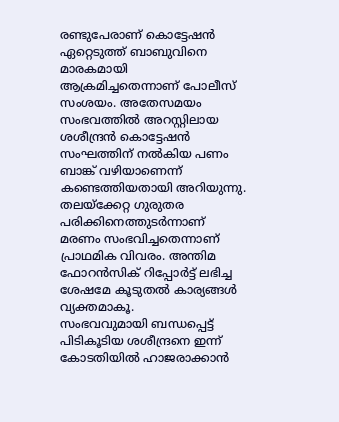രണ്ടുപേരാണ് കൊട്ടേഷൻ ഏറ്റെടുത്ത് ബാബുവിനെ മാരകമായി ആക്രമിച്ചതെന്നാണ് പോലീസ് സംശയം. അതേസമയം സംഭവത്തിൽ അറസ്റ്റിലായ ശശീന്ദ്രൻ കൊട്ടേഷൻ സംഘത്തിന് നൽകിയ പണം ബാങ്ക് വഴിയാണെന്ന് കണ്ടെത്തിയതായി അറിയുന്നു.
തലയ്ക്കേറ്റ ഗുരുതര പരിക്കിനെത്തുടർന്നാണ് മരണം സംഭവിച്ചതെന്നാണ് പ്രാഥമിക വിവരം. അന്തിമ ഫോറൻസിക് റിപ്പോർട്ട് ലഭിച്ച ശേഷമേ കൂടുതൽ കാര്യങ്ങൾ വ്യക്തമാകൂ.
സംഭവവുമായി ബന്ധപ്പെട്ട് പിടികൂടിയ ശശീന്ദ്രനെ ഇന്ന് കോടതിയിൽ ഹാജരാക്കാൻ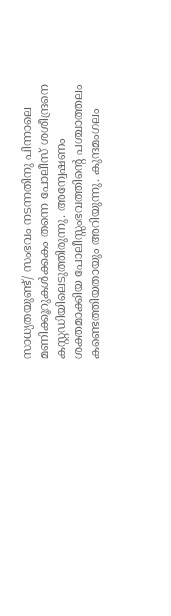സാധ്യതയുണ്ട്/ സംഭവം നടന്നതിനു പിന്നാലെ മണിക്കൂറുകൾക്കകം തന്നെ പോലീസ് ശശീന്ദ്രനെ കസ്റ്റഡിയിലെടുത്തിരുന്നു. അന്വേഷണം ശക്തമാക്കിയ പോലീസ്സംഭവത്തിന്റെ പശ്ചാത്തലം കണ്ടെത്തിയതായും അറിയുന്നു. കുന്ദമംഗലം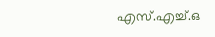എസ്.എച്ച്.ഒ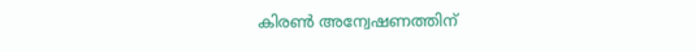കിരൺ അന്വേഷണത്തിന്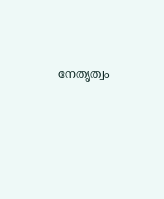നേതൃത്വം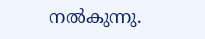നൽകുന്നു.